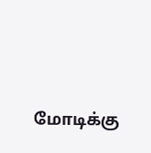மோடிக்கு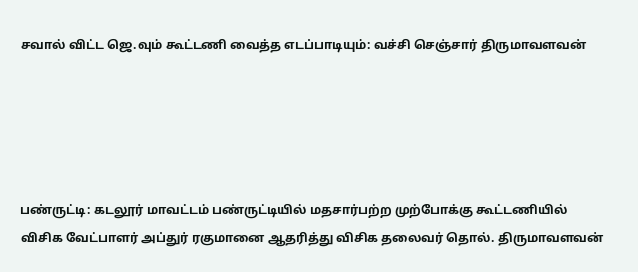சவால் விட்ட ஜெ.வும் கூட்டணி வைத்த எடப்பாடியும்: வச்சி செஞ்சார் திருமாவளவன்





பண்ருட்டி: கடலூர் மாவட்டம் பண்ருட்டியில் மதசார்பற்ற முற்போக்கு கூட்டணியில் விசிக வேட்பாளர் அப்துர் ரகுமானை ஆதரித்து விசிக தலைவர் தொல். திருமாவளவன்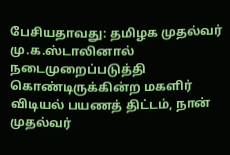பேசியதாவது: தமிழக முதல்வர் மு.க.ஸ்டாலினால் நடைமுறைப்படுத்தி கொண்டிருக்கின்ற மகளிர் விடியல் பயணத் திட்டம், நான் முதல்வர்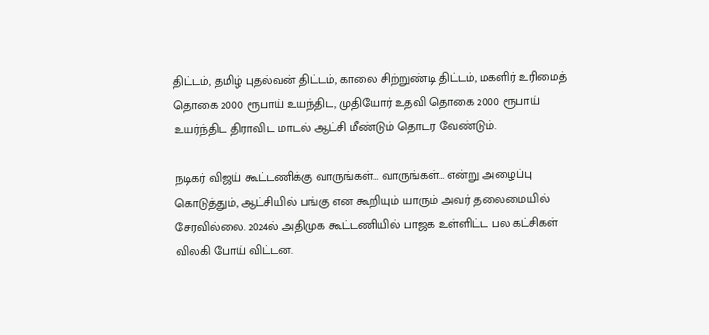திட்டம், தமிழ் புதல்வன் திட்டம், காலை சிற்றுண்டி திட்டம், மகளிர் உரிமைத் தொகை 2000 ரூபாய் உயந்திட, முதியோர் உதவி தொகை 2000 ரூபாய் உயர்ந்திட திராவிட மாடல் ஆட்சி மீண்டும் தொடர வேண்டும்.

நடிகர் விஜய் கூட்டணிக்கு வாருங்கள்… வாருங்கள்… என்று அழைப்பு கொடுத்தும், ஆட்சியில் பங்கு என கூறியும் யாரும் அவர் தலைமையில் சேரவில்லை. 2024ல் அதிமுக கூட்டணியில் பாஜக உள்ளிட்ட பல கட்சிகள் விலகி போய் விட்டன.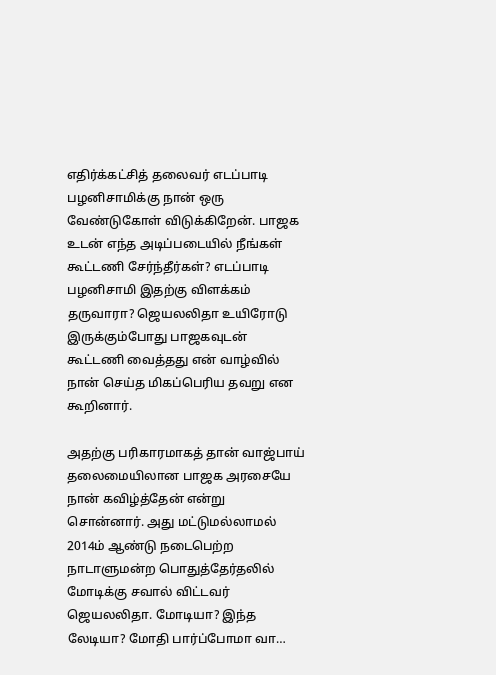எதிர்க்கட்சித் தலைவர் எடப்பாடி பழனிசாமிக்கு நான் ஒரு வேண்டுகோள் விடுக்கிறேன். பாஜக உடன் எந்த அடிப்படையில் நீங்கள் கூட்டணி சேர்ந்தீர்கள்? எடப்பாடி பழனிசாமி இதற்கு விளக்கம் தருவாரா? ஜெயலலிதா உயிரோடு இருக்கும்போது பாஜகவுடன் கூட்டணி வைத்தது என் வாழ்வில் நான் செய்த மிகப்பெரிய தவறு என கூறினார்.

அதற்கு பரிகாரமாகத் தான் வாஜ்பாய் தலைமையிலான பாஜக அரசையே நான் கவிழ்த்தேன் என்று சொன்னார். அது மட்டுமல்லாமல் 2014ம் ஆண்டு நடைபெற்ற நாடாளுமன்ற பொதுத்தேர்தலில் மோடிக்கு சவால் விட்டவர் ஜெயலலிதா. மோடியா? இந்த லேடியா? மோதி பார்ப்போமா வா…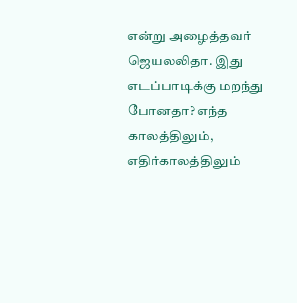என்று அழைத்தவர் ஜெயலலிதா. இது எடப்பாடிக்கு மறந்து போனதா? எந்த காலத்திலும், எதிர்காலத்திலும்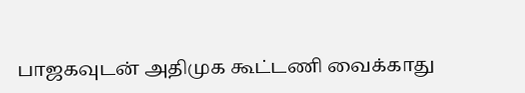பாஜகவுடன் அதிமுக கூட்டணி வைக்காது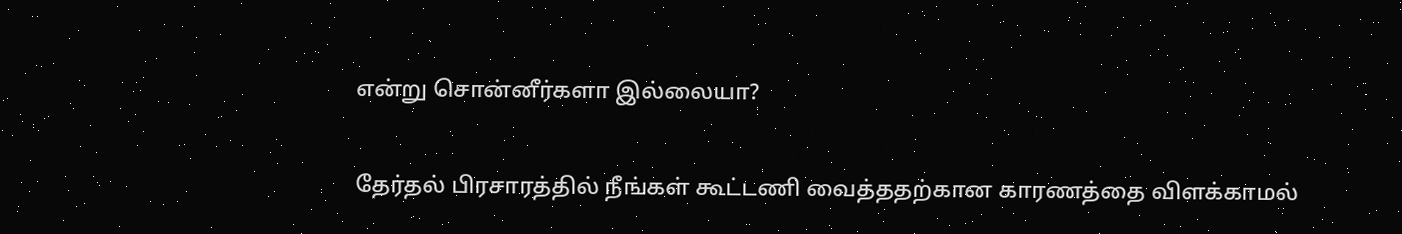என்று சொன்னீர்களா இல்லையா?

தேர்தல் பிரசாரத்தில் நீங்கள் கூட்டணி வைத்ததற்கான காரணத்தை விளக்காமல்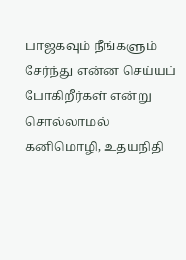பாஜகவும் நீங்களும் சேர்ந்து என்ன செய்யப் போகிறீர்கள் என்று சொல்லாமல் கனிமொழி, உதயநிதி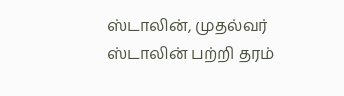ஸ்டாலின், முதல்வர் ஸ்டாலின் பற்றி தரம்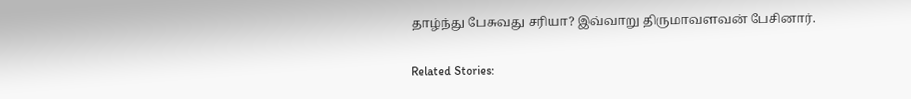தாழ்ந்து பேசுவது சரியா? இவ்வாறு திருமாவளவன் பேசினார்.

Related Stories: